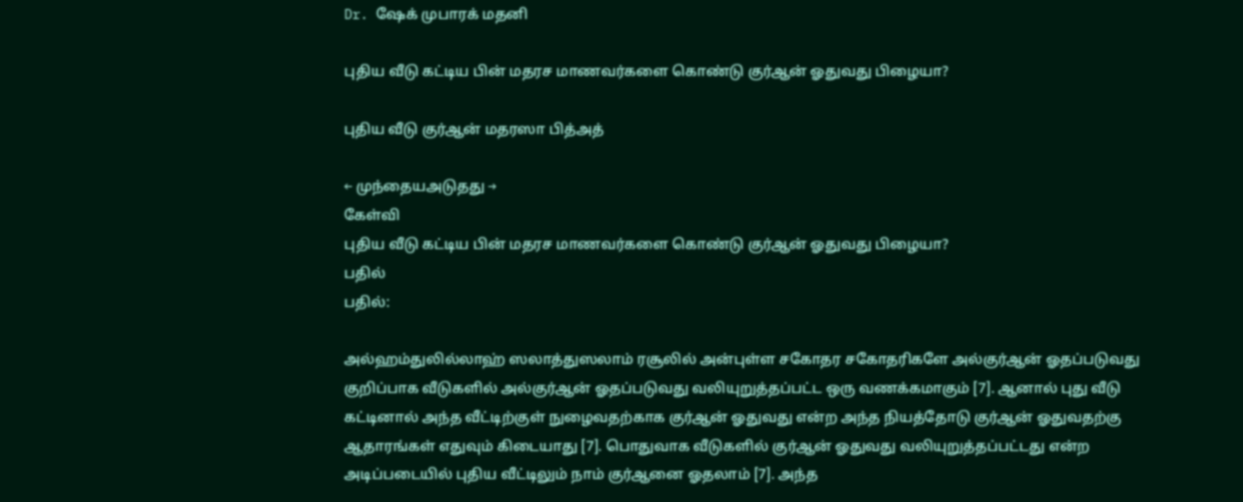Dr. ஷேக் முபாரக் மதனி

புதிய வீடு கட்டிய பின் மதரச மாணவர்களை கொண்டு குர்ஆன் ஓதுவது பிழையா?

புதிய வீடு குர்ஆன் மதரஸா பித்அத்

← முந்தையஅடுதது →
கேள்வி
புதிய வீடு கட்டிய பின் மதரச மாணவர்களை கொண்டு குர்ஆன் ஓதுவது பிழையா?
பதில்
பதில்:

அல்ஹம்துலில்லாஹ் ஸலாத்துஸலாம் ரசூலில் அன்புள்ள சகோதர சகோதரிகளே அல்குர்ஆன் ஓதப்படுவது குறிப்பாக வீடுகளில் அல்குர்ஆன் ஓதப்படுவது வலியுறுத்தப்பட்ட ஒரு வணக்கமாகும் [7]. ஆனால் புது வீடு கட்டினால் அந்த வீட்டிற்குள் நுழைவதற்காக குர்ஆன் ஓதுவது என்ற அந்த நியத்தோடு குர்ஆன் ஓதுவதற்கு ஆதாரங்கள் எதுவும் கிடையாது [7]. பொதுவாக வீடுகளில் குர்ஆன் ஓதுவது வலியுறுத்தப்பட்டது என்ற அடிப்படையில் புதிய வீட்டிலும் நாம் குர்ஆனை ஓதலாம் [7]. அந்த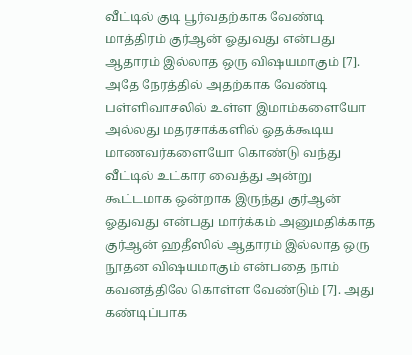வீட்டில் குடி பூர்வதற்காக வேண்டி மாத்திரம் குர்ஆன் ஓதுவது என்பது ஆதாரம் இல்லாத ஒரு விஷயமாகும் [7]. அதே நேரத்தில் அதற்காக வேண்டி பள்ளிவாசலில் உள்ள இமாம்களையோ அல்லது மதரசாக்களில் ஓதக்கூடிய மாணவர்களையோ கொண்டு வந்து வீட்டில் உட்கார வைத்து அன்று கூட்டமாக ஒன்றாக இருந்து குர்ஆன் ஓதுவது என்பது மார்க்கம் அனுமதிக்காத குர்ஆன் ஹதீஸில் ஆதாரம் இல்லாத ஒரு நூதன விஷயமாகும் என்பதை நாம் கவனத்திலே கொள்ள வேண்டும் [7]. அது கண்டிப்பாக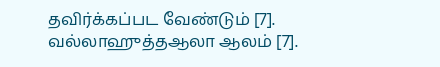தவிர்க்கப்பட வேண்டும் [7]. வல்லாஹுத்தஆலா ஆலம் [7].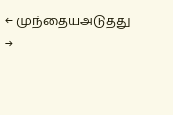← முந்தையஅடுதது →